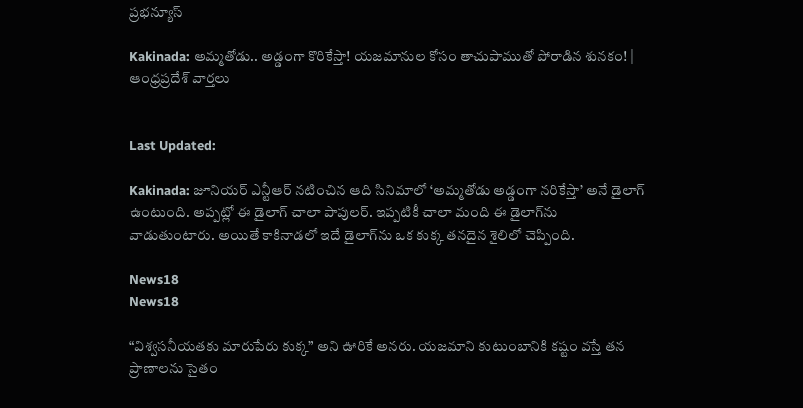ప్రభన్యూస్

Kakinada: అమ్మతోడు.. అడ్డంగా కొరికేస్తా! యజమానుల కోసం తాచుపాముతో పోరాడిన శునకం! | ఆంధ్రప్రదేశ్ వార్తలు


Last Updated:

Kakinada: జూనియర్ ఎన్టీఆర్ నటించిన ఆది సినిమాలో ‘అమ్మతోడు అడ్డంగా నరికేస్తా’ అనే డైలాగ్ ఉంటుంది. అప్పట్లో ఈ డైలాగ్ చాలా పాపులర్. ఇప్పటికీ చాలా మంది ఈ డైలాగ్‌ను వాడుతుంటారు. అయితే కాకినాడలో ఇదే డైలాగ్‌ను ఒక కుక్క తనదైన శైలిలో చెప్పింది.

News18
News18

“విశ్వసనీయతకు మారుపేరు కుక్క” అని ఊరికే అనరు. యజమాని కుటుంబానికి కష్టం వస్తే తన ప్రాణాలను సైతం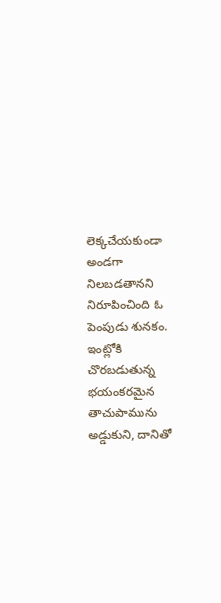లెక్కచేయకుండా అండగా నిలబడతానని నిరూపించింది ఓ పెంపుడు శునకం. ఇంట్లోకి చొరబడుతున్న భయంకరమైన తాచుపామును అడ్డుకుని, దానితో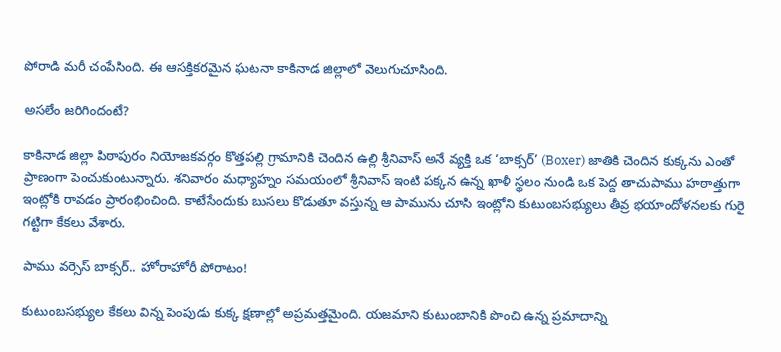పోరాడి మరీ చంపేసింది. ఈ ఆసక్తికరమైన ఘటనా కాకినాడ జిల్లాలో వెలుగుచూసింది.

అసలేం జరిగిందంటే?

కాకినాడ జిల్లా పిఠాపురం నియోజకవర్గం కొత్తపల్లి గ్రామానికి చెందిన ఉల్లి శ్రీనివాస్ అనే వ్యక్తి ఒక ‘బాక్సర్’ (Boxer) జాతికి చెందిన కుక్కను ఎంతో ప్రాణంగా పెంచుకుంటున్నారు. శనివారం మధ్యాహ్నం సమయంలో శ్రీనివాస్ ఇంటి పక్కన ఉన్న ఖాళీ స్థలం నుండి ఒక పెద్ద తాచుపాము హఠాత్తుగా ఇంట్లోకి రావడం ప్రారంభించింది. కాటేసేందుకు బుసలు కొడుతూ వస్తున్న ఆ పామును చూసి ఇంట్లోని కుటుంబసభ్యులు తీవ్ర భయాందోళనలకు గురై గట్టిగా కేకలు వేశారు.

పాము వర్సెస్ బాక్సర్.. హోరాహోరీ పోరాటం!

కుటుంబసభ్యుల కేకలు విన్న పెంపుడు కుక్క క్షణాల్లో అప్రమత్తమైంది. యజమాని కుటుంబానికి పొంచి ఉన్న ప్రమాదాన్ని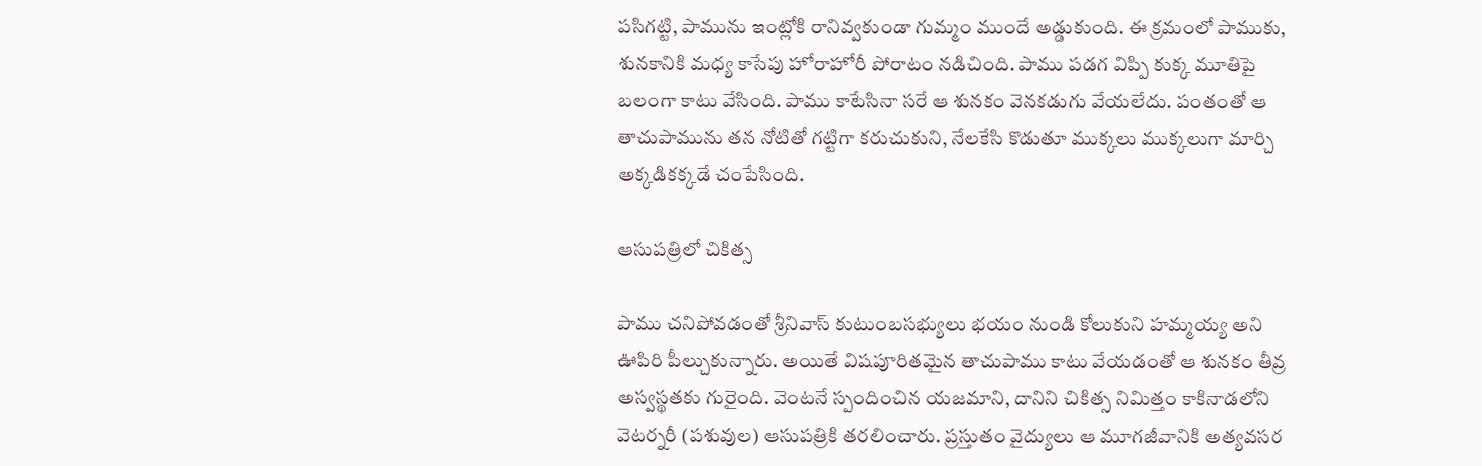పసిగట్టి, పామును ఇంట్లోకి రానివ్వకుండా గుమ్మం ముందే అడ్డుకుంది. ఈ క్రమంలో పాముకు, శునకానికి మధ్య కాసేపు హోరాహోరీ పోరాటం నడిచింది. పాము పడగ విప్పి కుక్క మూతిపై బలంగా కాటు వేసింది. పాము కాటేసినా సరే ఆ శునకం వెనకడుగు వేయలేదు. పంతంతో ఆ తాచుపామును తన నోటితో గట్టిగా కరుచుకుని, నేలకేసి కొడుతూ ముక్కలు ముక్కలుగా మార్చి అక్కడికక్కడే చంపేసింది.

ఆసుపత్రిలో చికిత్స

పాము చనిపోవడంతో శ్రీనివాస్ కుటుంబసభ్యులు భయం నుండి కోలుకుని హమ్మయ్య అని ఊపిరి పీల్చుకున్నారు. అయితే విషపూరితమైన తాచుపాము కాటు వేయడంతో ఆ శునకం తీవ్ర అస్వస్థతకు గురైంది. వెంటనే స్పందించిన యజమాని, దానిని చికిత్స నిమిత్తం కాకినాడలోని వెటర్నరీ (పశువుల) ఆసుపత్రికి తరలించారు. ప్రస్తుతం వైద్యులు ఆ మూగజీవానికి అత్యవసర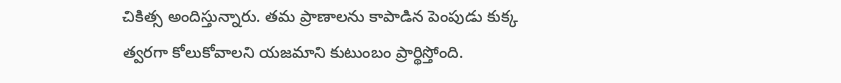చికిత్స అందిస్తున్నారు. తమ ప్రాణాలను కాపాడిన పెంపుడు కుక్క త్వరగా కోలుకోవాలని యజమాని కుటుంబం ప్రార్థిస్తోంది.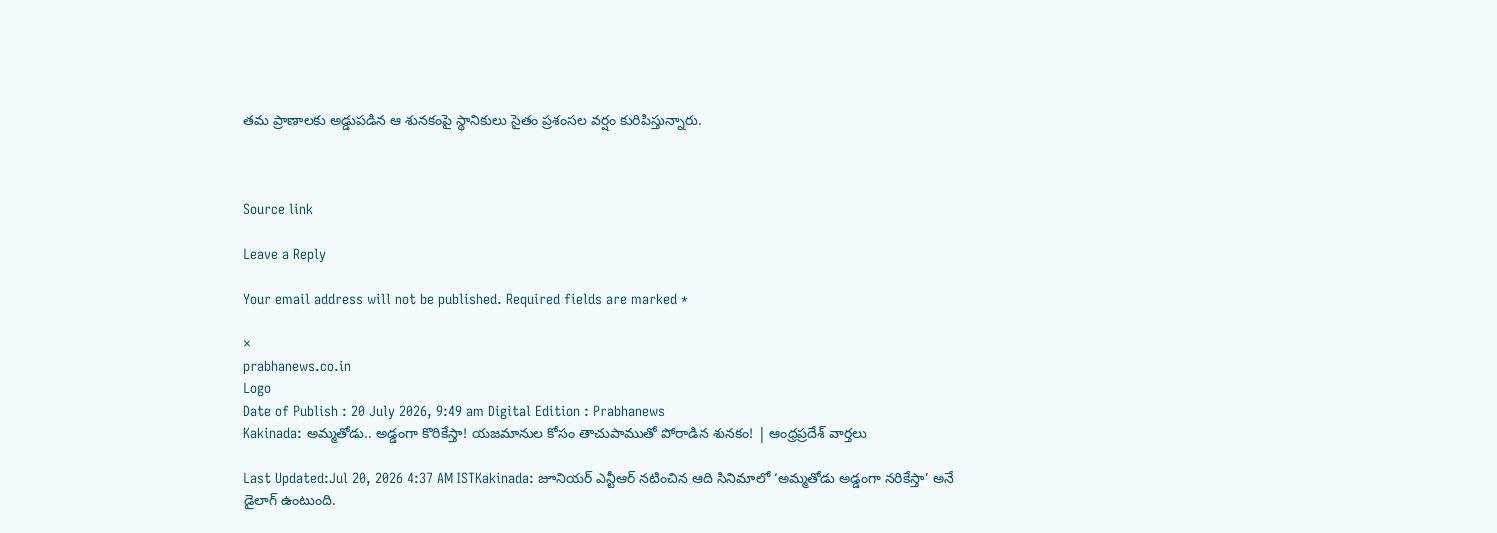తమ ప్రాణాలకు అడ్డుపడిన ఆ శునకంపై స్థానికులు సైతం ప్రశంసల వర్షం కురిపిస్తున్నారు.



Source link

Leave a Reply

Your email address will not be published. Required fields are marked *

×
prabhanews.co.in
Logo
Date of Publish : 20 July 2026, 9:49 am Digital Edition : Prabhanews
Kakinada: అమ్మతోడు.. అడ్డంగా కొరికేస్తా! యజమానుల కోసం తాచుపాముతో పోరాడిన శునకం! | ఆంధ్రప్రదేశ్ వార్తలు

Last Updated:Jul 20, 2026 4:37 AM ISTKakinada: జూనియర్ ఎన్టీఆర్ నటించిన ఆది సినిమాలో ‘అమ్మతోడు అడ్డంగా నరికేస్తా’ అనే డైలాగ్ ఉంటుంది.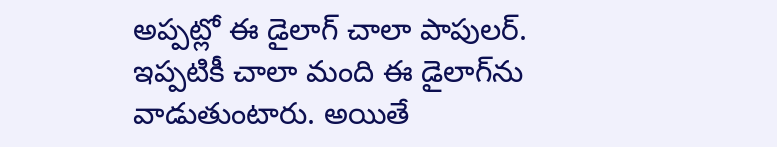అప్పట్లో ఈ డైలాగ్ చాలా పాపులర్. ఇప్పటికీ చాలా మంది ఈ డైలాగ్‌ను వాడుతుంటారు. అయితే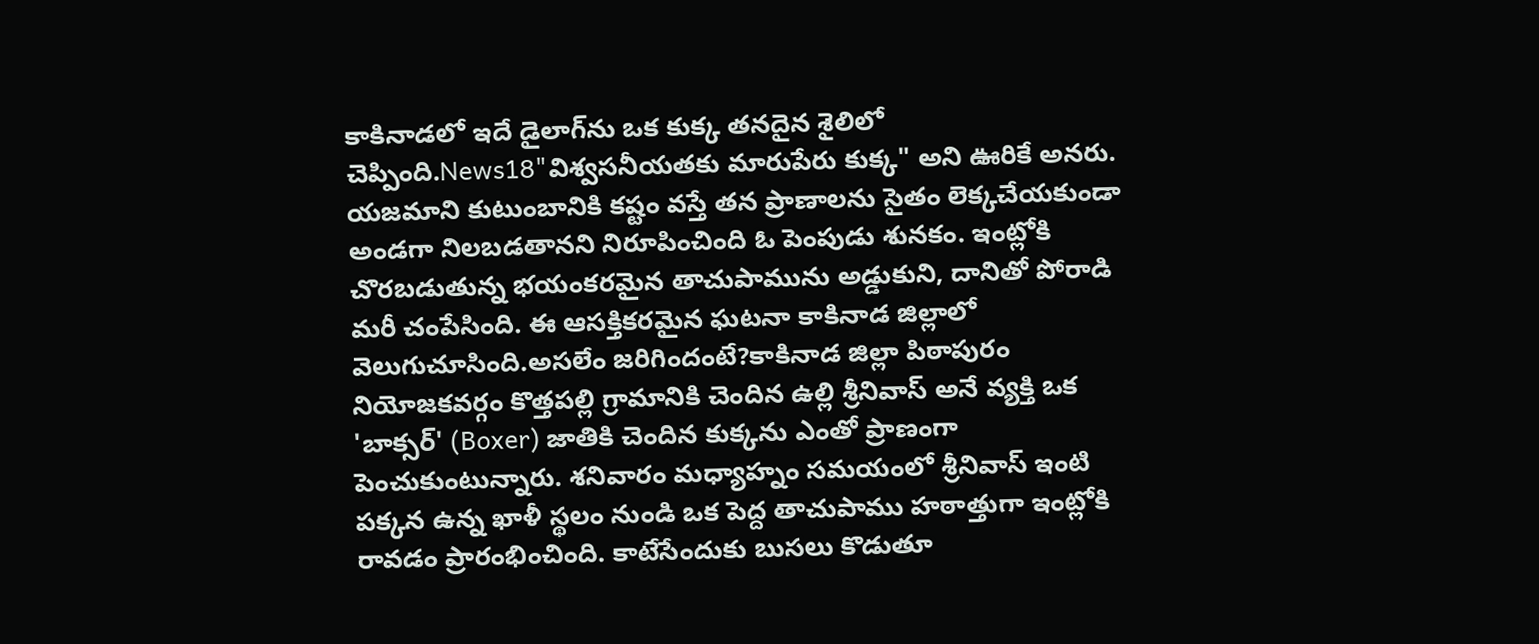కాకినాడలో ఇదే డైలాగ్‌ను ఒక కుక్క తనదైన శైలిలో చెప్పింది.News18"విశ్వసనీయతకు మారుపేరు కుక్క" అని ఊరికే అనరు. యజమాని కుటుంబానికి కష్టం వస్తే తన ప్రాణాలను సైతం లెక్కచేయకుండా అండగా నిలబడతానని నిరూపించింది ఓ పెంపుడు శునకం. ఇంట్లోకి చొరబడుతున్న భయంకరమైన తాచుపామును అడ్డుకుని, దానితో పోరాడి మరీ చంపేసింది. ఈ ఆసక్తికరమైన ఘటనా కాకినాడ జిల్లాలో వెలుగుచూసింది.అసలేం జరిగిందంటే?కాకినాడ జిల్లా పిఠాపురం నియోజకవర్గం కొత్తపల్లి గ్రామానికి చెందిన ఉల్లి శ్రీనివాస్ అనే వ్యక్తి ఒక 'బాక్సర్' (Boxer) జాతికి చెందిన కుక్కను ఎంతో ప్రాణంగా పెంచుకుంటున్నారు. శనివారం మధ్యాహ్నం సమయంలో శ్రీనివాస్ ఇంటి పక్కన ఉన్న ఖాళీ స్థలం నుండి ఒక పెద్ద తాచుపాము హఠాత్తుగా ఇంట్లోకి రావడం ప్రారంభించింది. కాటేసేందుకు బుసలు కొడుతూ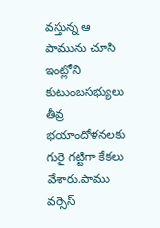వస్తున్న ఆ పామును చూసి ఇంట్లోని కుటుంబసభ్యులు తీవ్ర భయాందోళనలకు గురై గట్టిగా కేకలు వేశారు.పాము వర్సెస్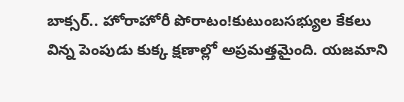బాక్సర్.. హోరాహోరీ పోరాటం!కుటుంబసభ్యుల కేకలు విన్న పెంపుడు కుక్క క్షణాల్లో అప్రమత్తమైంది. యజమాని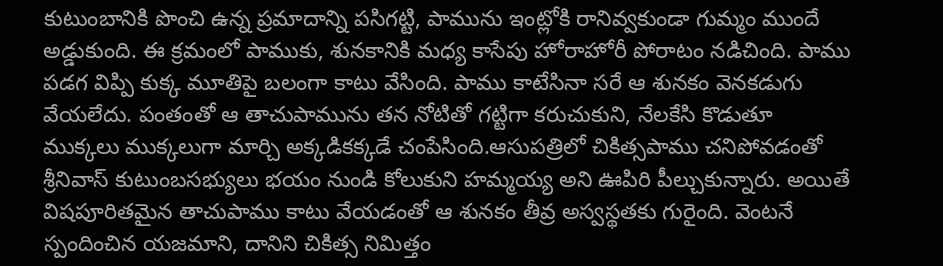కుటుంబానికి పొంచి ఉన్న ప్రమాదాన్ని పసిగట్టి, పామును ఇంట్లోకి రానివ్వకుండా గుమ్మం ముందే అడ్డుకుంది. ఈ క్రమంలో పాముకు, శునకానికి మధ్య కాసేపు హోరాహోరీ పోరాటం నడిచింది. పాము పడగ విప్పి కుక్క మూతిపై బలంగా కాటు వేసింది. పాము కాటేసినా సరే ఆ శునకం వెనకడుగు వేయలేదు. పంతంతో ఆ తాచుపామును తన నోటితో గట్టిగా కరుచుకుని, నేలకేసి కొడుతూ ముక్కలు ముక్కలుగా మార్చి అక్కడికక్కడే చంపేసింది.ఆసుపత్రిలో చికిత్సపాము చనిపోవడంతో శ్రీనివాస్ కుటుంబసభ్యులు భయం నుండి కోలుకుని హమ్మయ్య అని ఊపిరి పీల్చుకున్నారు. అయితే విషపూరితమైన తాచుపాము కాటు వేయడంతో ఆ శునకం తీవ్ర అస్వస్థతకు గురైంది. వెంటనే స్పందించిన యజమాని, దానిని చికిత్స నిమిత్తం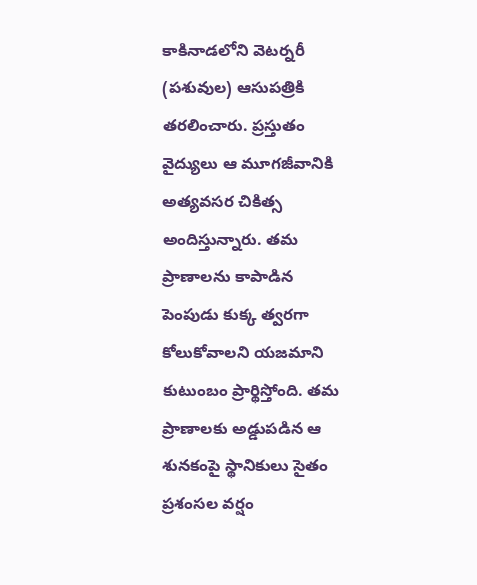కాకినాడలోని వెటర్నరీ (పశువుల) ఆసుపత్రికి తరలించారు. ప్రస్తుతం వైద్యులు ఆ మూగజీవానికి అత్యవసర చికిత్స అందిస్తున్నారు. తమ ప్రాణాలను కాపాడిన పెంపుడు కుక్క త్వరగా కోలుకోవాలని యజమాని కుటుంబం ప్రార్థిస్తోంది. తమ ప్రాణాలకు అడ్డుపడిన ఆ శునకంపై స్థానికులు సైతం ప్రశంసల వర్షం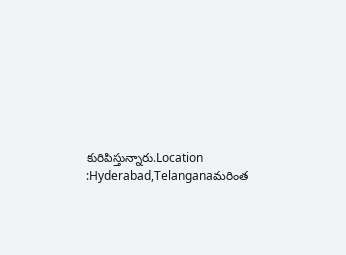కురిపిస్తున్నారు.Location :Hyderabad,Telanganaమరింత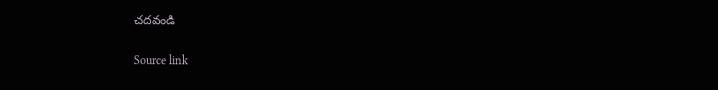చదవండి

Source link